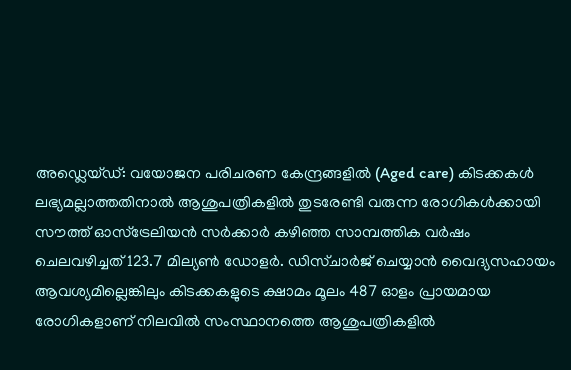അഡ്ലെയ്ഡ്: വയോജന പരിചരണ കേന്ദ്രങ്ങളിൽ (Aged care) കിടക്കകൾ ലഭ്യമല്ലാത്തതിനാൽ ആശുപത്രികളിൽ തുടരേണ്ടി വരുന്ന രോഗികൾക്കായി സൗത്ത് ഓസ്ട്രേലിയൻ സർക്കാർ കഴിഞ്ഞ സാമ്പത്തിക വർഷം ചെലവഴിച്ചത് 123.7 മില്യൺ ഡോളർ. ഡിസ്ചാർജ് ചെയ്യാൻ വൈദ്യസഹായം ആവശ്യമില്ലെങ്കിലും കിടക്കകളുടെ ക്ഷാമം മൂലം 487 ഓളം പ്രായമായ രോഗികളാണ് നിലവിൽ സംസ്ഥാനത്തെ ആശുപത്രികളിൽ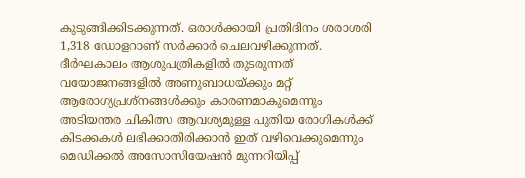കുടുങ്ങിക്കിടക്കുന്നത്. ഒരാൾക്കായി പ്രതിദിനം ശരാശരി 1,318 ഡോളറാണ് സർക്കാർ ചെലവഴിക്കുന്നത്.
ദീർഘകാലം ആശുപത്രികളിൽ തുടരുന്നത് വയോജനങ്ങളിൽ അണുബാധയ്ക്കും മറ്റ് ആരോഗ്യപ്രശ്നങ്ങൾക്കും കാരണമാകുമെന്നും അടിയന്തര ചികിത്സ ആവശ്യമുള്ള പുതിയ രോഗികൾക്ക് കിടക്കകൾ ലഭിക്കാതിരിക്കാൻ ഇത് വഴിവെക്കുമെന്നും മെഡിക്കൽ അസോസിയേഷൻ മുന്നറിയിപ്പ്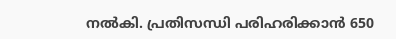നൽകി. പ്രതിസന്ധി പരിഹരിക്കാൻ 650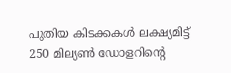പുതിയ കിടക്കകൾ ലക്ഷ്യമിട്ട് 250 മില്യൺ ഡോളറിന്റെ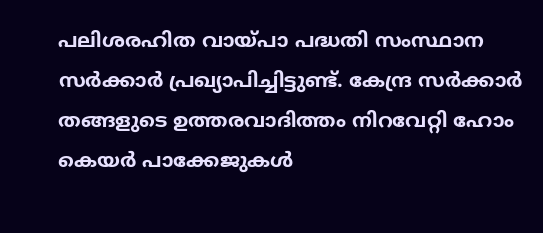പലിശരഹിത വായ്പാ പദ്ധതി സംസ്ഥാന സർക്കാർ പ്രഖ്യാപിച്ചിട്ടുണ്ട്. കേന്ദ്ര സർക്കാർ തങ്ങളുടെ ഉത്തരവാദിത്തം നിറവേറ്റി ഹോം കെയർ പാക്കേജുകൾ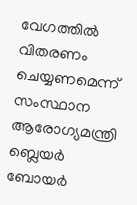വേഗത്തിൽ വിതരണം ചെയ്യണമെന്ന് സംസ്ഥാന ആരോഗ്യമന്ത്രി ബ്ലെയർ ബോയർ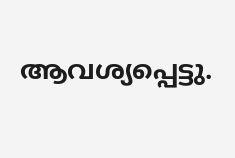ആവശ്യപ്പെട്ടു.